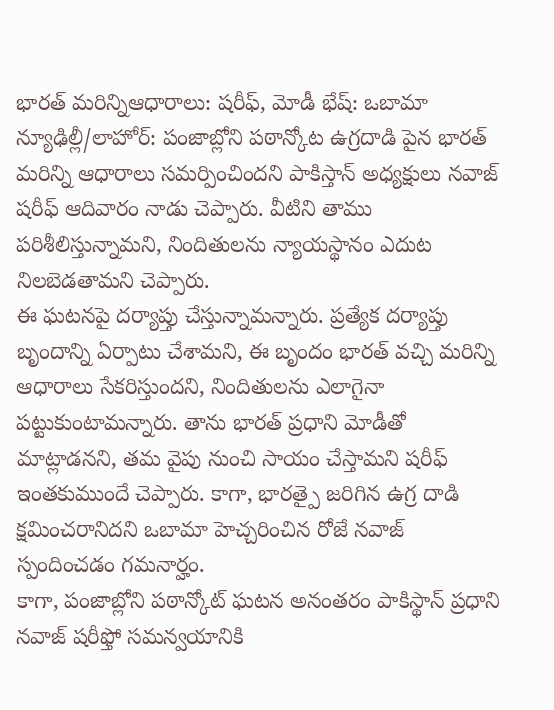భారత్ మరిన్నిఆధారాలు: షరీఫ్, మోడీ భేష్: ఒబామా
న్యూఢిల్లీ/లాహోర్: పంజాబ్లోని పఠాన్కోట ఉగ్రదాడి పైన భారత్ మరిన్ని ఆధారాలు సమర్పించిందని పాకిస్తాన్ అధ్యక్షులు నవాజ్ షరీఫ్ ఆదివారం నాడు చెప్పారు. వీటిని తాము పరిశీలిస్తున్నామని, నిందితులను న్యాయస్థానం ఎదుట నిలబెడతామని చెప్పారు.
ఈ ఘటనపై దర్యాప్తు చేస్తున్నామన్నారు. ప్రత్యేక దర్యాప్తు బృందాన్ని ఏర్పాటు చేశామని, ఈ బృందం భారత్ వచ్చి మరిన్ని ఆధారాలు సేకరిస్తుందని, నిందితులను ఎలాగైనా పట్టుకుంటామన్నారు. తాను భారత్ ప్రధాని మోడీతో మాట్లాడనని, తమ వైపు నుంచి సాయం చేస్తామని షరీఫ్ ఇంతకుముందే చెప్పారు. కాగా, భారత్పై జరిగిన ఉగ్ర దాడి క్షమించరానిదని ఒబామా హెచ్చరించిన రోజే నవాజ్ స్పందించడం గమనార్హం.
కాగా, పంజాబ్లోని పఠాన్కోట్ ఘటన అనంతరం పాకిస్థాన్ ప్రధాని నవాజ్ షరీఫ్తో సమన్వయానికి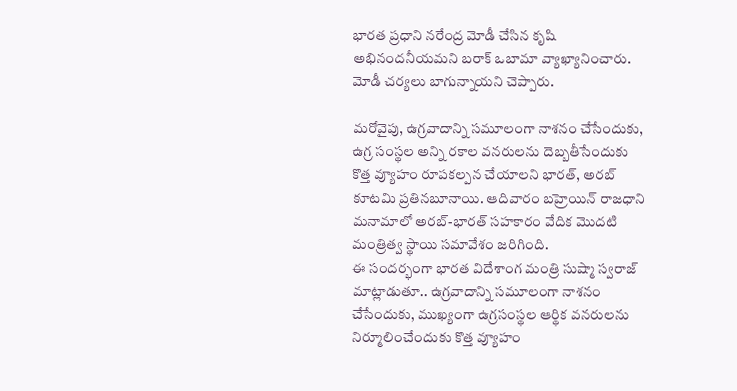భారత ప్రధాని నరేంద్ర మోడీ చేసిన కృషి అభినందనీయమని బరాక్ ఒబామా వ్యాఖ్యానించారు. మోడీ చర్యలు బాగున్నాయని చెప్పారు.

మరోవైపు, ఉగ్రవాదాన్ని సమూలంగా నాశనం చేసేందుకు, ఉగ్ర సంస్థల అన్ని రకాల వనరులను దెబ్బతీసేందుకు కొత్త వ్యూహం రూపకల్పన చేయాలని భారత్, అరబ్ కూటమి ప్రతినబూనాయి. ఆదివారం బహ్రెయిన్ రాజధాని మనామాలో అరబ్-భారత్ సహకారం వేదిక మొదటి మంత్రిత్వ స్థాయి సమావేశం జరిగింది.
ఈ సందర్భంగా భారత విదేశాంగ మంత్రి సుష్మా స్వరాజ్ మాట్లాడుతూ.. ఉగ్రవాదాన్ని సమూలంగా నాశనం చేసేందుకు, ముఖ్యంగా ఉగ్రసంస్థల ఆర్థిక వనరులను నిర్మూలించేందుకు కొత్త వ్యూహం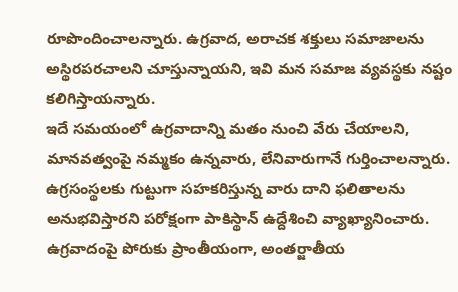రూపొందించాలన్నారు. ఉగ్రవాద, అరాచక శక్తులు సమాజాలను అస్థిరపరచాలని చూస్తున్నాయని, ఇవి మన సమాజ వ్యవస్థకు నష్టం కలిగిస్తాయన్నారు.
ఇదే సమయంలో ఉగ్రవాదాన్ని మతం నుంచి వేరు చేయాలని, మానవత్వంపై నమ్మకం ఉన్నవారు, లేనివారుగానే గుర్తించాలన్నారు. ఉగ్రసంస్థలకు గుట్టుగా సహకరిస్తున్న వారు దాని ఫలితాలను అనుభవిస్తారని పరోక్షంగా పాకిస్థాన్ ఉద్దేశించి వ్యాఖ్యానించారు. ఉగ్రవాదంపై పోరుకు ప్రాంతీయంగా, అంతర్జాతీయ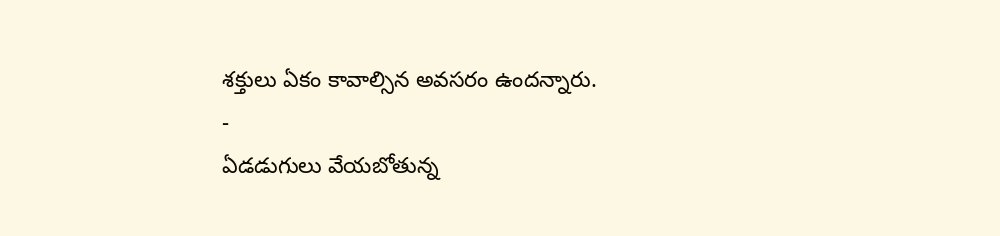శక్తులు ఏకం కావాల్సిన అవసరం ఉందన్నారు.
-
ఏడడుగులు వేయబోతున్న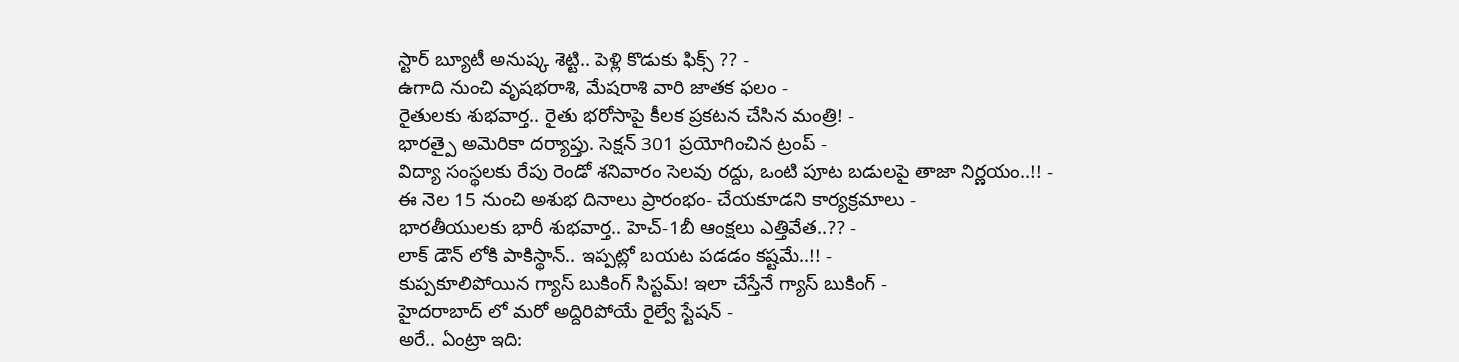స్టార్ బ్యూటీ అనుష్క శెట్టి.. పెళ్లి కొడుకు ఫిక్స్ ?? -
ఉగాది నుంచి వృషభరాశి, మేషరాశి వారి జాతక ఫలం -
రైతులకు శుభవార్త.. రైతు భరోసాపై కీలక ప్రకటన చేసిన మంత్రి! -
భారత్పై అమెరికా దర్యాప్తు. సెక్షన్ 301 ప్రయోగించిన ట్రంప్ -
విద్యా సంస్థలకు రేపు రెండో శనివారం సెలవు రద్దు, ఒంటి పూట బడులపై తాజా నిర్ణయం..!! -
ఈ నెల 15 నుంచి అశుభ దినాలు ప్రారంభం- చేయకూడని కార్యక్రమాలు -
భారతీయులకు భారీ శుభవార్త.. హెచ్-1బీ ఆంక్షలు ఎత్తివేత..?? -
లాక్ డౌన్ లోకి పాకిస్థాన్.. ఇప్పట్లో బయట పడడం కష్టమే..!! -
కుప్పకూలిపోయిన గ్యాస్ బుకింగ్ సిస్టమ్! ఇలా చేస్తేనే గ్యాస్ బుకింగ్ -
హైదరాబాద్ లో మరో అద్దిరిపోయే రైల్వే స్టేషన్ -
అరే.. ఏంట్రా ఇది: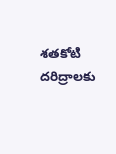శతకోటి దరిద్రాలకు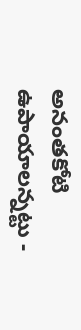అనంతకోటి ఉపాయాలన్నట్టు -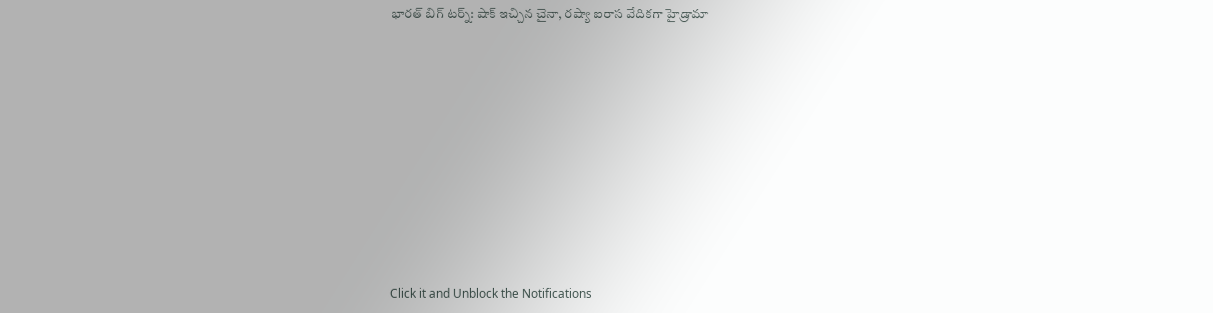భారత్ బిగ్ టర్న్: షాక్ ఇచ్చిన చైనా, రష్యా ఐరాస వేదికగా హైడ్రామా












Click it and Unblock the Notifications